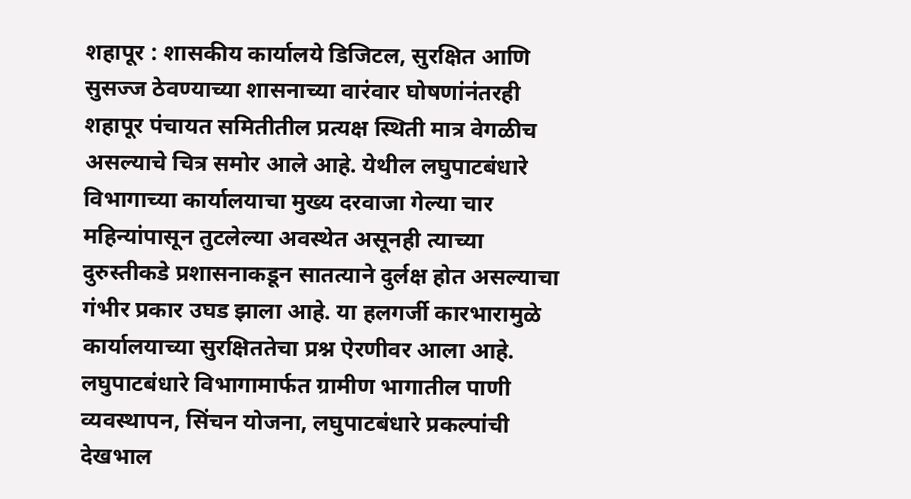शहापूर : शासकीय कार्यालये डिजिटल, सुरक्षित आणि सुसज्ज ठेवण्याच्या शासनाच्या वारंवार घोषणांनंतरही शहापूर पंचायत समितीतील प्रत्यक्ष स्थिती मात्र वेगळीच असल्याचे चित्र समोर आले आहे. येथील लघुपाटबंधारे विभागाच्या कार्यालयाचा मुख्य दरवाजा गेल्या चार महिन्यांपासून तुटलेल्या अवस्थेत असूनही त्याच्या दुरुस्तीकडे प्रशासनाकडून सातत्याने दुर्लक्ष होत असल्याचा गंभीर प्रकार उघड झाला आहे. या हलगर्जी कारभारामुळे कार्यालयाच्या सुरक्षिततेचा प्रश्न ऐरणीवर आला आहे.
लघुपाटबंधारे विभागामार्फत ग्रामीण भागातील पाणी व्यवस्थापन, सिंचन योजना, लघुपाटबंधारे प्रकल्पांची देखभाल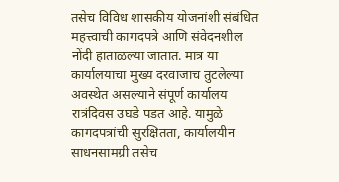तसेच विविध शासकीय योजनांशी संबंधित महत्त्वाची कागदपत्रे आणि संवेदनशील नोंदी हाताळल्या जातात. मात्र या कार्यालयाचा मुख्य दरवाजाच तुटलेल्या अवस्थेत असल्याने संपूर्ण कार्यालय रात्रंदिवस उघडे पडत आहे. यामुळे कागदपत्रांची सुरक्षितता, कार्यालयीन साधनसामग्री तसेच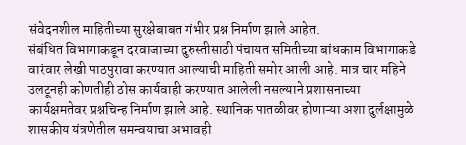संवेदनशील माहितीच्या सुरक्षेबाबत गंभीर प्रश्न निर्माण झाले आहेत.
संबंधित विभागाकडून दरवाजाच्या दुरुस्तीसाठी पंचायत समितीच्या बांधकाम विभागाकडे वारंवार लेखी पाठपुरावा करण्यात आल्याची माहिती समोर आली आहे. मात्र चार महिने उलटूनही कोणतीही ठोस कार्यवाही करण्यात आलेली नसल्याने प्रशासनाच्या कार्यक्षमतेवर प्रश्नचिन्ह निर्माण झाले आहे. स्थानिक पातळीवर होणाऱ्या अशा दुर्लक्षामुळे शासकीय यंत्रणेतील समन्वयाचा अभावही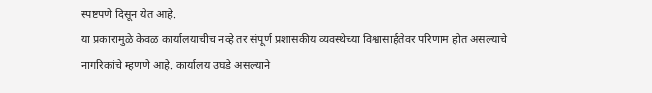स्पष्टपणे दिसून येत आहे.
या प्रकारामुळे केवळ कार्यालयाचीच नव्हे तर संपूर्ण प्रशासकीय व्यवस्थेच्या विश्वासार्हतेवर परिणाम होत असल्याचे नागरिकांचे म्हणणे आहे. कार्यालय उघडे असल्याने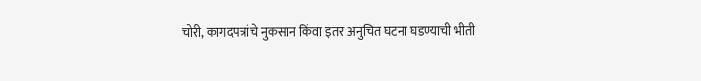चोरी, कागदपत्रांचे नुकसान किंवा इतर अनुचित घटना घडण्याची भीती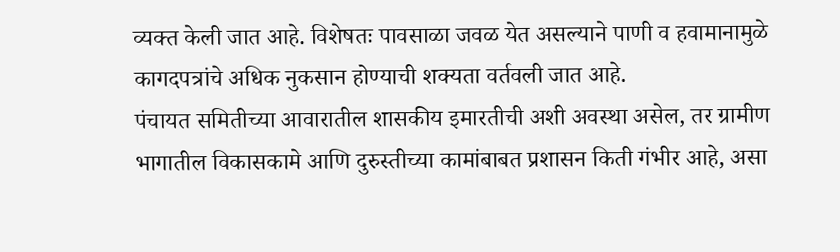व्यक्त केली जात आहे. विशेषतः पावसाळा जवळ येत असल्याने पाणी व हवामानामुळे कागदपत्रांचे अधिक नुकसान होण्याची शक्यता वर्तवली जात आहे.
पंचायत समितीच्या आवारातील शासकीय इमारतीची अशी अवस्था असेल, तर ग्रामीण भागातील विकासकामे आणि दुरुस्तीच्या कामांबाबत प्रशासन किती गंभीर आहे, असा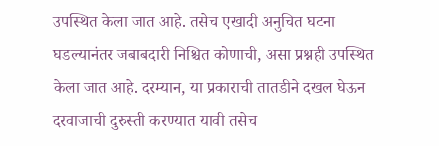उपस्थित केला जात आहे. तसेच एखादी अनुचित घटना घडल्यानंतर जबाबदारी निश्चित कोणाची, असा प्रश्नही उपस्थित केला जात आहे. दरम्यान, या प्रकाराची तातडीने दखल घेऊन दरवाजाची दुरुस्ती करण्यात यावी तसेच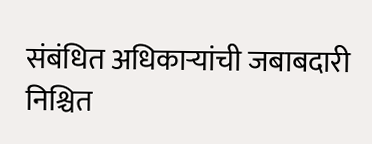संबंधित अधिकाऱ्यांची जबाबदारी निश्चित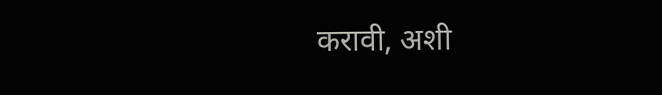करावी, अशी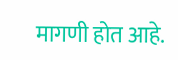मागणी होत आहे.